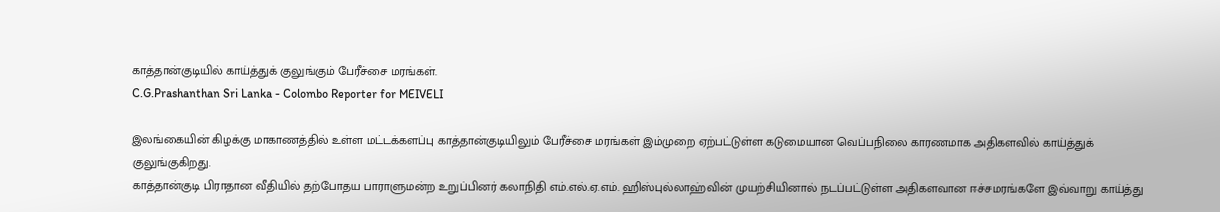காத்தான்குடியில் காய்த்துக் குலுங்கும் பேரீச்சை மரங்கள்.
C.G.Prashanthan Sri Lanka - Colombo Reporter for MEIVELI

இலங்கையின் கிழக்கு மாகாணத்தில் உள்ள மட்டக்களப்பு காத்தான்குடியிலும் பேரீச்சை மரங்கள் இம்முறை ஏற்பட்டுள்ள கடுமையான வெப்பநிலை காரணமாக அதிகளவில் காய்த்துக் குலுங்குகிறது.
காத்தான்குடி பிராதான வீதியில் தற்போதய பாராளுமன்ற உறுப்பினர் கலாநிதி எம்.எல்.ஏ.எம். ஹிஸ்புல்லாஹ்வின் முயற்சியினால் நடப்பட்டுள்ள அதிகளவான ஈச்சமரங்களே இவ்வாறு காய்த்து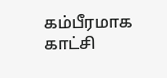கம்பீரமாக காட்சி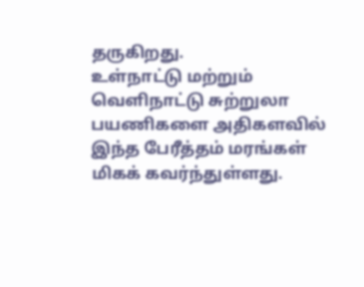தருகிறது.
உள்நாட்டு மற்றும் வெளிநாட்டு சுற்றுலா பயணிகளை அதிகளவில் இந்த பேரீத்தம் மரங்கள் மிகக் கவர்ந்துள்ளது.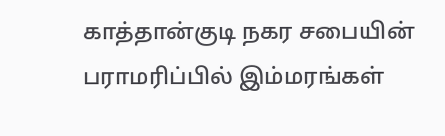காத்தான்குடி நகர சபையின் பராமரிப்பில் இம்மரங்கள்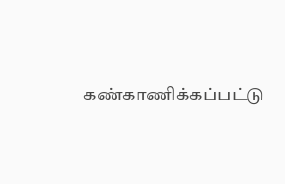கண்காணிக்கப்பட்டு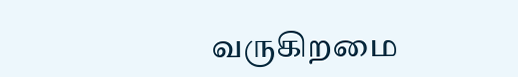வருகிறமை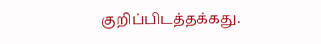குறிப்பிடத்தக்கது.